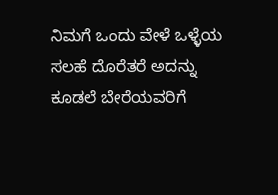ನಿಮಗೆ ಒಂದು ವೇಳೆ ಒಳ್ಳೆಯ ಸಲಹೆ ದೊರೆತರೆ ಅದನ್ನು ಕೂಡಲೆ ಬೇರೆಯವರಿಗೆ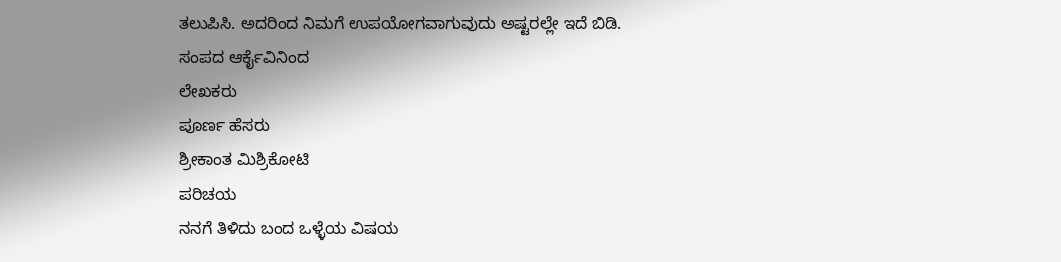ತಲುಪಿಸಿ. ಅದರಿಂದ ನಿಮಗೆ ಉಪಯೋಗವಾಗುವುದು ಅಷ್ಟರಲ್ಲೇ ಇದೆ ಬಿಡಿ.
ಸಂಪದ ಆರ್ಕೈವಿನಿಂದ
ಲೇಖಕರು
ಪೂರ್ಣ ಹೆಸರು
ಶ್ರೀಕಾಂತ ಮಿಶ್ರಿಕೋಟಿ
ಪರಿಚಯ
ನನಗೆ ತಿಳಿದು ಬಂದ ಒಳ್ಳೆಯ ವಿಷಯ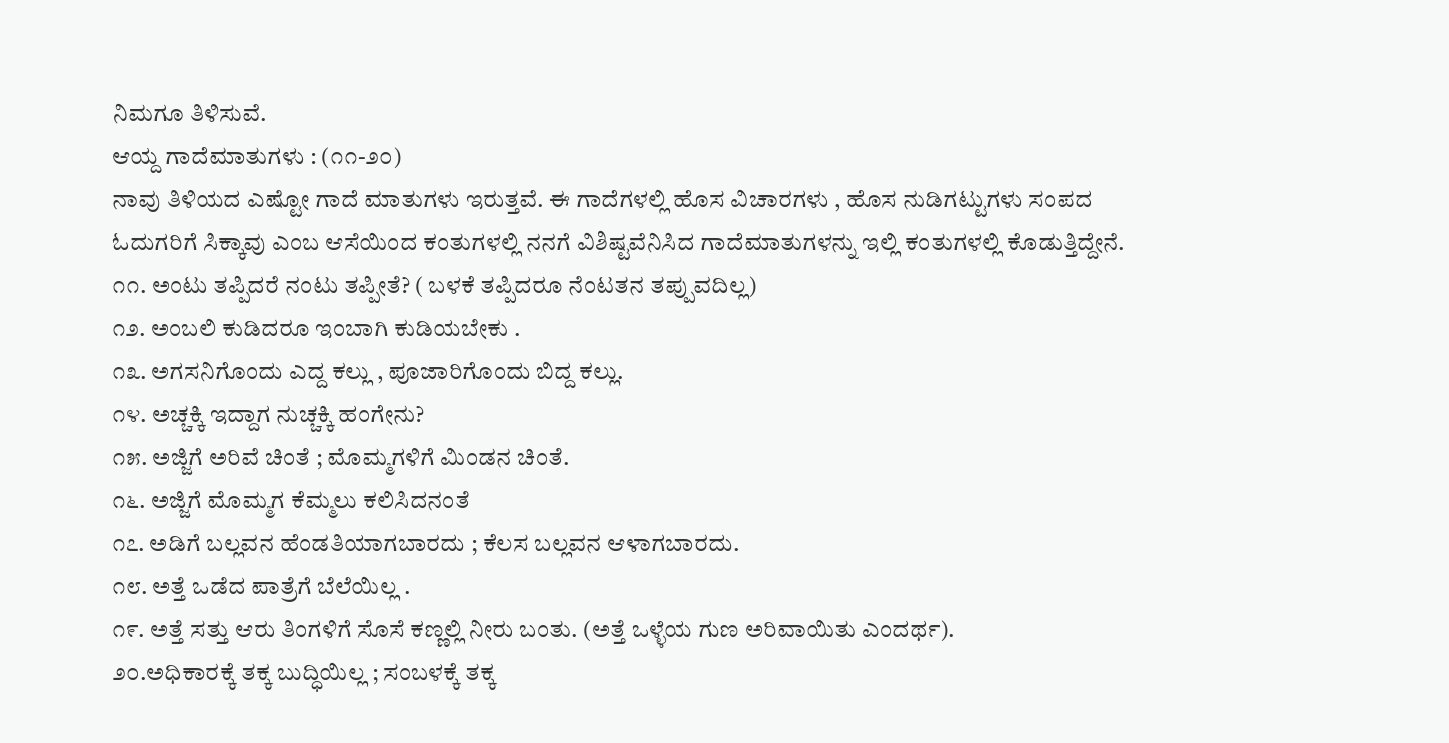ನಿಮಗೂ ತಿಳಿಸುವೆ.
ಆಯ್ದ ಗಾದೆಮಾತುಗಳು : (೧೧-೨೦)
ನಾವು ತಿಳಿಯದ ಎಷ್ಟೋ ಗಾದೆ ಮಾತುಗಳು ಇರುತ್ತವೆ. ಈ ಗಾದೆಗಳಲ್ಲಿ ಹೊಸ ವಿಚಾರಗಳು , ಹೊಸ ನುಡಿಗಟ್ಟುಗಳು ಸಂಪದ ಓದುಗರಿಗೆ ಸಿಕ್ಕಾವು ಎಂಬ ಆಸೆಯಿಂದ ಕಂತುಗಳಲ್ಲಿ ನನಗೆ ವಿಶಿಷ್ಟವೆನಿಸಿದ ಗಾದೆಮಾತುಗಳನ್ನು ಇಲ್ಲಿ ಕಂತುಗಳಲ್ಲಿ ಕೊಡುತ್ತಿದ್ದೇನೆ.
೧೧. ಅಂಟು ತಪ್ಪಿದರೆ ನಂಟು ತಪ್ಪೀತೆ? ( ಬಳಕೆ ತಪ್ಪಿದರೂ ನೆಂಟತನ ತಪ್ಪುವದಿಲ್ಲ)
೧೨. ಅಂಬಲಿ ಕುಡಿದರೂ ಇಂಬಾಗಿ ಕುಡಿಯಬೇಕು .
೧೩. ಅಗಸನಿಗೊಂದು ಎದ್ದ ಕಲ್ಲು , ಪೂಜಾರಿಗೊಂದು ಬಿದ್ದ ಕಲ್ಲು.
೧೪. ಅಚ್ಚಕ್ಕಿ ಇದ್ದಾಗ ನುಚ್ಚಕ್ಕಿ ಹಂಗೇನು?
೧೫. ಅಜ್ಜಿಗೆ ಅರಿವೆ ಚಿಂತೆ ; ಮೊಮ್ಮಗಳಿಗೆ ಮಿಂಡನ ಚಿಂತೆ.
೧೬. ಅಜ್ಜಿಗೆ ಮೊಮ್ಮಗ ಕೆಮ್ಮಲು ಕಲಿಸಿದನಂತೆ
೧೭. ಅಡಿಗೆ ಬಲ್ಲವನ ಹೆಂಡತಿಯಾಗಬಾರದು ; ಕೆಲಸ ಬಲ್ಲವನ ಆಳಾಗಬಾರದು.
೧೮. ಅತ್ತೆ ಒಡೆದ ಪಾತ್ರೆಗೆ ಬೆಲೆಯಿಲ್ಲ .
೧೯. ಅತ್ತೆ ಸತ್ತು ಆರು ತಿಂಗಳಿಗೆ ಸೊಸೆ ಕಣ್ಣಲ್ಲಿ ನೀರು ಬಂತು. (ಅತ್ತೆ ಒಳ್ಳೆಯ ಗುಣ ಅರಿವಾಯಿತು ಎಂದರ್ಥ).
೨೦.ಅಧಿಕಾರಕ್ಕೆ ತಕ್ಕ ಬುದ್ಧಿಯಿಲ್ಲ ; ಸಂಬಳಕ್ಕೆ ತಕ್ಕ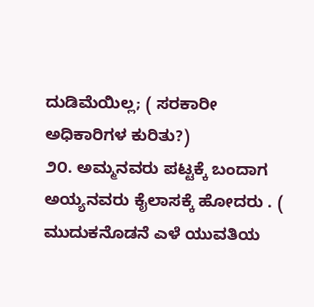ದುಡಿಮೆಯಿಲ್ಲ; ( ಸರಕಾರೀ ಅಧಿಕಾರಿಗಳ ಕುರಿತು?)
೨೦. ಅಮ್ಮನವರು ಪಟ್ಟಕ್ಕೆ ಬಂದಾಗ ಅಯ್ಯನವರು ಕೈಲಾಸಕ್ಕೆ ಹೋದರು . ( ಮುದುಕನೊಡನೆ ಎಳೆ ಯುವತಿಯ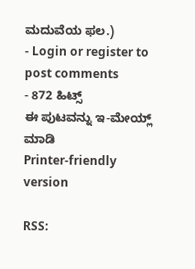ಮದುವೆಯ ಫಲ.)
- Login or register to post comments
- 872 ಹಿಟ್ಸ್
ಈ ಪುಟವನ್ನು ಇ-ಮೇಯ್ಲ್ ಮಾಡಿ
Printer-friendly version

RSS: